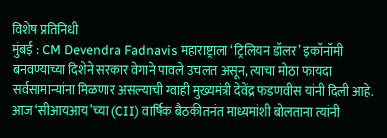विशेष प्रतिनिधी
मुंबई : CM Devendra Fadnavis महाराष्ट्राला ‘ट्रिलियन डॉलर’ इकॉनॉमी बनवण्याच्या दिशेने सरकार वेगाने पावले उचलत असून, त्याचा मोठा फायदा सर्वसामान्यांना मिळणार असल्याची ग्वाही मुख्यमंत्री देवेंद्र फडणवीस यांनी दिली आहे. आज ‘सीआयआय’च्या (CII) वार्षिक बैठकीतनंत माध्यमांशी बोलताना त्यांनी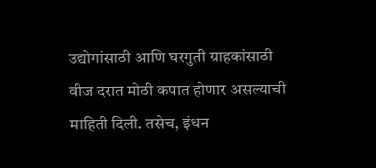उद्योगांसाठी आणि घरगुती ग्राहकांसाठी वीज दरात मोठी कपात होणार असल्याची माहिती दिली. तसेच, इंधन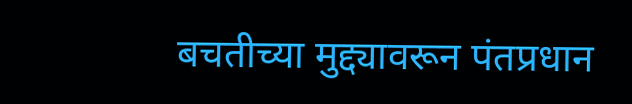बचतीच्या मुद्द्यावरून पंतप्रधान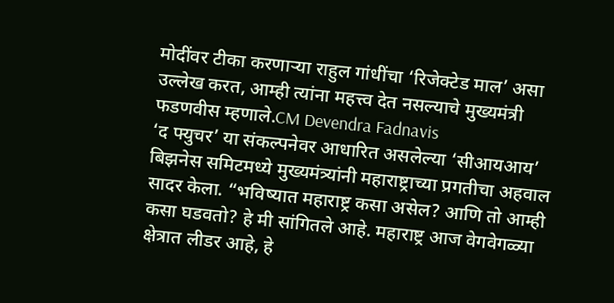मोदींवर टीका करणाऱ्या राहुल गांधींचा ‘रिजेक्टेड माल’ असा उल्लेख करत, आम्ही त्यांना महत्त्व देत नसल्याचे मुख्यमंत्री फडणवीस म्हणाले.CM Devendra Fadnavis
‘द फ्युचर’ या संकल्पनेवर आधारित असलेल्या ‘सीआयआय’ बिझनेस समिटमध्ये मुख्यमंत्र्यांनी महाराष्ट्राच्या प्रगतीचा अहवाल सादर केला. “भविष्यात महाराष्ट्र कसा असेल? आणि तो आम्ही कसा घडवतो? हे मी सांगितले आहे. महाराष्ट्र आज वेगवेगळ्या क्षेत्रात लीडर आहे, हे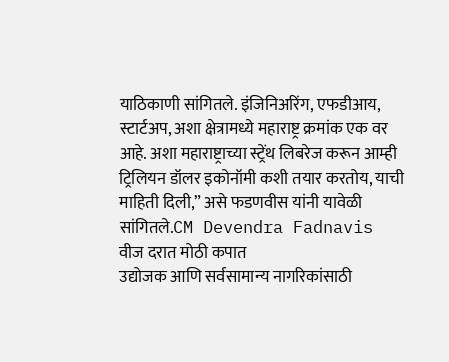याठिकाणी सांगितले. इंजिनिअरिंग, एफडीआय, स्टार्टअप, अशा क्षेत्रामध्ये महाराष्ट्र क्रमांक एक वर आहे. अशा महाराष्ट्राच्या स्ट्रेंथ लिबरेज करून आम्ही ट्रिलियन डॉलर इकोनॉमी कशी तयार करतोय, याची माहिती दिली,” असे फडणवीस यांनी यावेळी सांगितले.CM Devendra Fadnavis
वीज दरात मोठी कपात
उद्योजक आणि सर्वसामान्य नागरिकांसाठी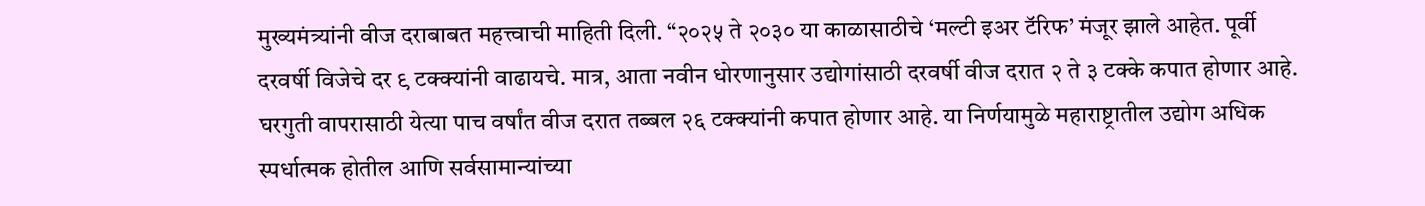मुख्यमंत्र्यांनी वीज दराबाबत महत्त्वाची माहिती दिली. “२०२५ ते २०३० या काळासाठीचे ‘मल्टी इअर टॅरिफ’ मंजूर झाले आहेत. पूर्वी दरवर्षी विजेचे दर ९ टक्क्यांनी वाढायचे. मात्र, आता नवीन धोरणानुसार उद्योगांसाठी दरवर्षी वीज दरात २ ते ३ टक्के कपात होणार आहे. घरगुती वापरासाठी येत्या पाच वर्षांत वीज दरात तब्बल २६ टक्क्यांनी कपात होणार आहे. या निर्णयामुळे महाराष्ट्रातील उद्योग अधिक स्पर्धात्मक होतील आणि सर्वसामान्यांच्या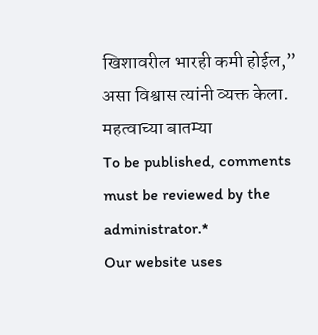खिशावरील भारही कमी होईल,” असा विश्वास त्यांनी व्यक्त केला.
महत्वाच्या बातम्या
To be published, comments must be reviewed by the administrator.*
Our website uses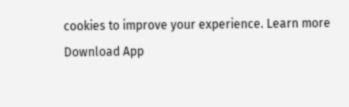cookies to improve your experience. Learn more
Download App